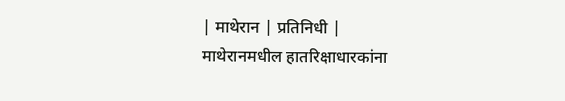| माथेरान | प्रतिनिधी |
माथेरानमधील हातरिक्षाधारकांना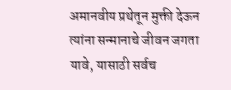अमानवीय प्रथेतून मुक्ती देऊन त्यांना सन्मानाचे जीवन जगता यावे, यासाठी सर्वच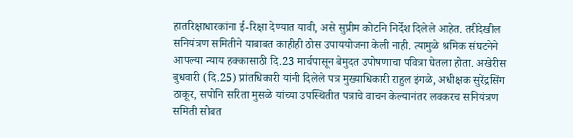हातरिक्षाधारकांना ई-रिक्षा देण्यात यावी, असे सुप्रीम कोर्टाने निर्देश दिलेले आहेत. तरीदेखील सनियंत्रण समितीने याबाबत काहीही ठोस उपाययोजना केली नाही. त्यामुळे श्रमिक संघटनेने आपल्या न्याय हक्कासाठी दि.23 मार्चपासून बेमुदत उपोषणाचा पवित्रा घेतला होता. अखेरीस बुधवारी (दि.25) प्रांतधिकारी यांनी दिलेले पत्र मुख्याधिकारी राहुल इंगळे, अधीक्षक सुरेंद्रसिंग ठाकूर, सपोनि सरिता मुसळे यांच्या उपस्थितीत पत्राचे वाचन केल्यानंतर लवकरच सनियंत्रण समिती सोबत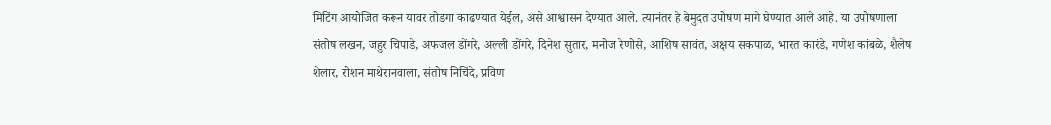मिटिंग आयोजित करून यावर तोडगा काढण्यात येईल, असे आश्वासन देण्यात आले. त्यानंतर हे बेमुदत उपोषण मागे घेण्यात आले आहे. या उपोषणाला संतोष लखन, जहुर चिपाडे, अफजल डोंगरे, अल्ली डोंगरे, दिनेश सुतार, मनोज रेणोसे, आशिष सावंत, अक्षय सकपाळ, भारत कारंडे, गणेश कांबळे, शैलेष शेलार, रोशन माथेरानवाला, संतोष निचिंदे, प्रविण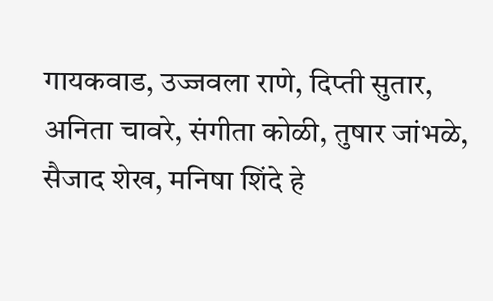गायकवाड, उज्जवला राणे, दिप्ती सुतार, अनिता चावरे, संगीता कोळी, तुषार जांभळे, सैजाद शेख, मनिषा शिंदे हे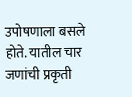उपोषणाला बसले होते. यातील चार जणांची प्रकृती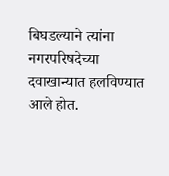बिघडल्याने त्यांना नगरपरिषदेच्या दवाखान्यात हलविण्यात आले होत.